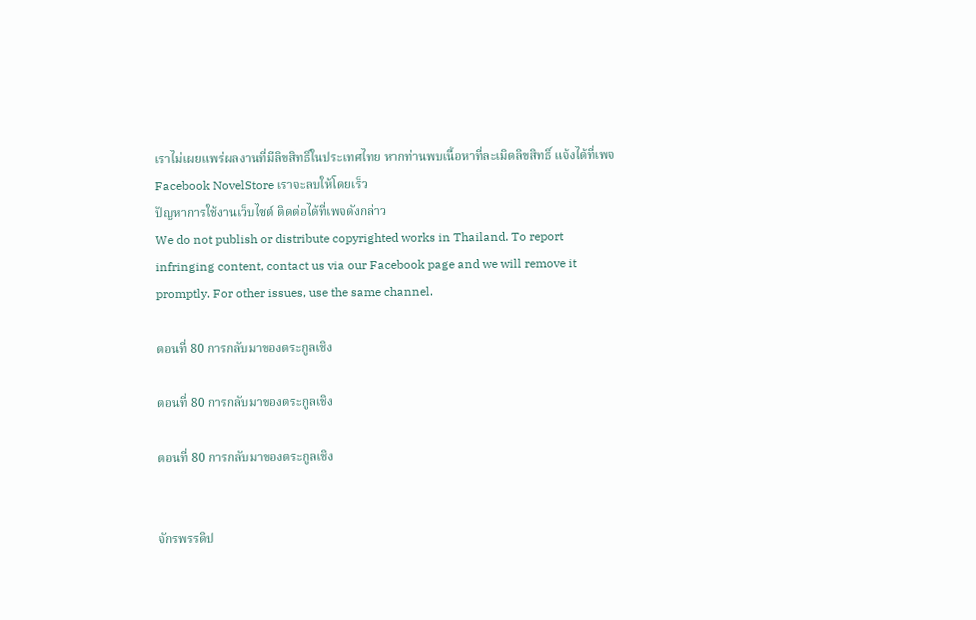เราไม่เผยแพร่ผลงานที่มีลิขสิทธิ์ในประเทศไทย หากท่านพบเนื้อหาที่ละเมิดลิขสิทธิ์ แจ้งได้ที่เพจ Facebook NovelStore เราจะลบให้โดยเร็ว
ปัญหาการใช้งานเว็บไซต์ ติดต่อได้ที่เพจดังกล่าว
We do not publish or distribute copyrighted works in Thailand. To report infringing content, contact us via our Facebook page and we will remove it promptly. For other issues, use the same channel.

ตอนที่ 80 การกลับมาของตระกูลเชิง

ตอนที่ 80 การกลับมาของตระกูลเชิง

ตอนที่ 80 การกลับมาของตระกูลเชิง


จักรพรรดิป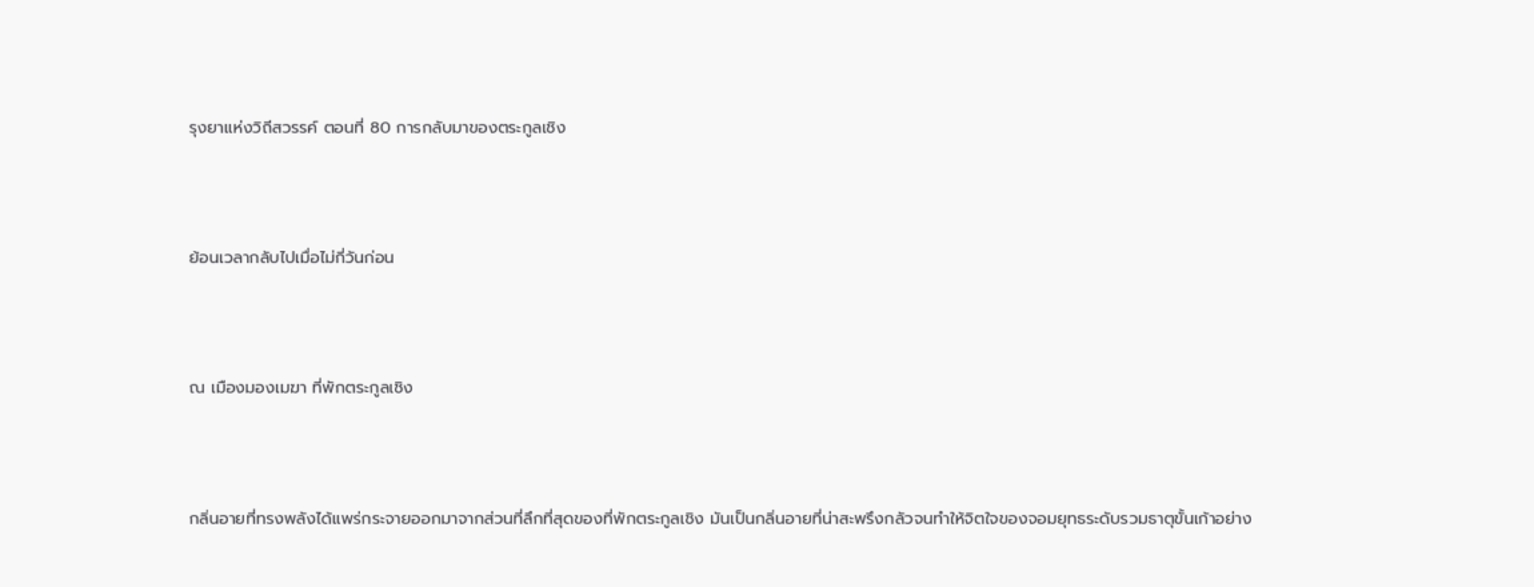รุงยาแห่งวิถีสวรรค์ ตอนที่ 80 การกลับมาของตระกูลเชิง



ย้อนเวลากลับไปเมื่อไม่กี่วันก่อน



ณ เมืองมองเมฆา ที่พักตระกูลเชิง



กลิ่นอายที่ทรงพลังได้แพร่กระจายออกมาจากส่วนที่ลึกที่สุดของที่พักตระกูลเชิง มันเป็นกลิ่นอายที่น่าสะพรึงกลัวจนทำให้จิตใจของจอมยุทธระดับรวมธาตุขั้นเก้าอย่าง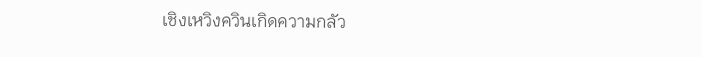เชิงเหวิงควินเกิดความกลัว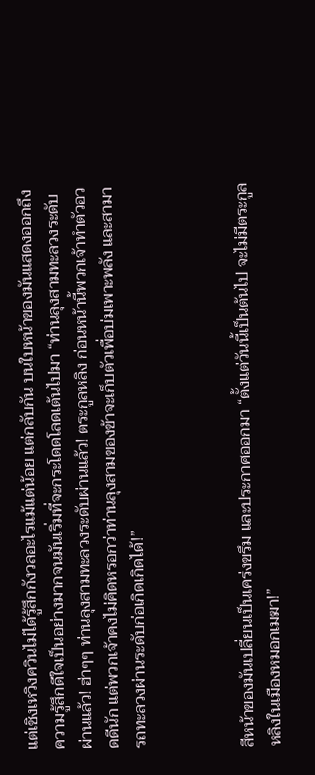แต่เชิงเหวิงควินไม่ได้รู้สึกกังวลอะไรแม้แต่น้อย แต่กลับกัน บนใบหน้าของมันแสดงออกถึงความรู้สึกดีใจเป็นอย่างมากจนมันเริ่มที่จะกระโดดโลดเต้นไปมา “ท่านลุงสามทะลวงระดับผ่านแล้ว! ฮ่าๆๆ ท่านลุงสามทะลวงระดับผ่านแล้ว! ตระกูลหลิง ก่อนหน้านี้พวกเจ้าทำตัวอวดดีนัก แต่พวกเจ้าคงไม่คิดหรอกว่าท่านลุงสามของข้าจะเก็บตัวเพื่อบ่มเพาะพลัง และสามารถทะลวงผ่านระดับก่อเกิดเกิดได้!”



สีหน้าของมันเปลี่ยนเป็นเคร่งขรึม และประกาศออกมา “ตั้งแต่วันนี้เป็นต้นไป จะไม่มีตระกูลหลิงในเมืองหมอกเมฆา!”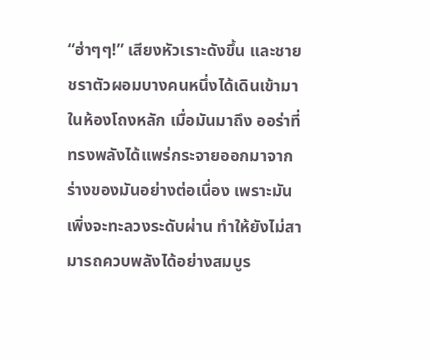“ฮ่าๆๆ!” เสียงหัวเราะดังขึ้น และชายชราตัวผอมบางคนหนึ่งได้เดินเข้ามาในห้องโถงหลัก เมื่อมันมาถึง ออร่าที่ทรงพลังได้แพร่กระจายออกมาจากร่างของมันอย่างต่อเนื่อง เพราะมันเพิ่งจะทะลวงระดับผ่าน ทำให้ยังไม่สามารถควบพลังได้อย่างสมบูร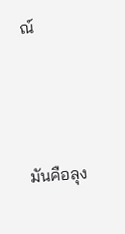ณ์



มันคือลุง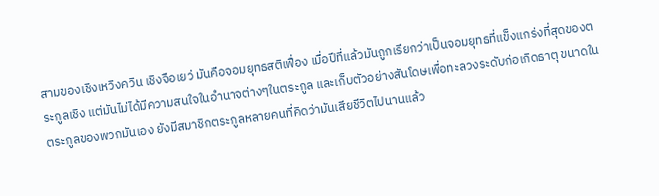สามของเชิงเหวิงควิน เชิงจือเยว่ มันคือจอมยุทธสติเฟื่อง เมื่อปีที่แล้วมันถูกเรียกว่าเป็นจอมยุทธที่แข็งแกร่งที่สุดของตระกูลเชิง แต่มันไม่ได้มีความสนใจในอำนาจต่างๆในตระกูล และเก็บตัวอย่างสันโดษเพื่อทะลวงระดับก่อเกิดธาตุ ขนาดในตระกูลของพวกมันเอง ยังมีสมาชิกตระกูลหลายคนที่คิดว่ามันเสียชีวิตไปนานแล้ว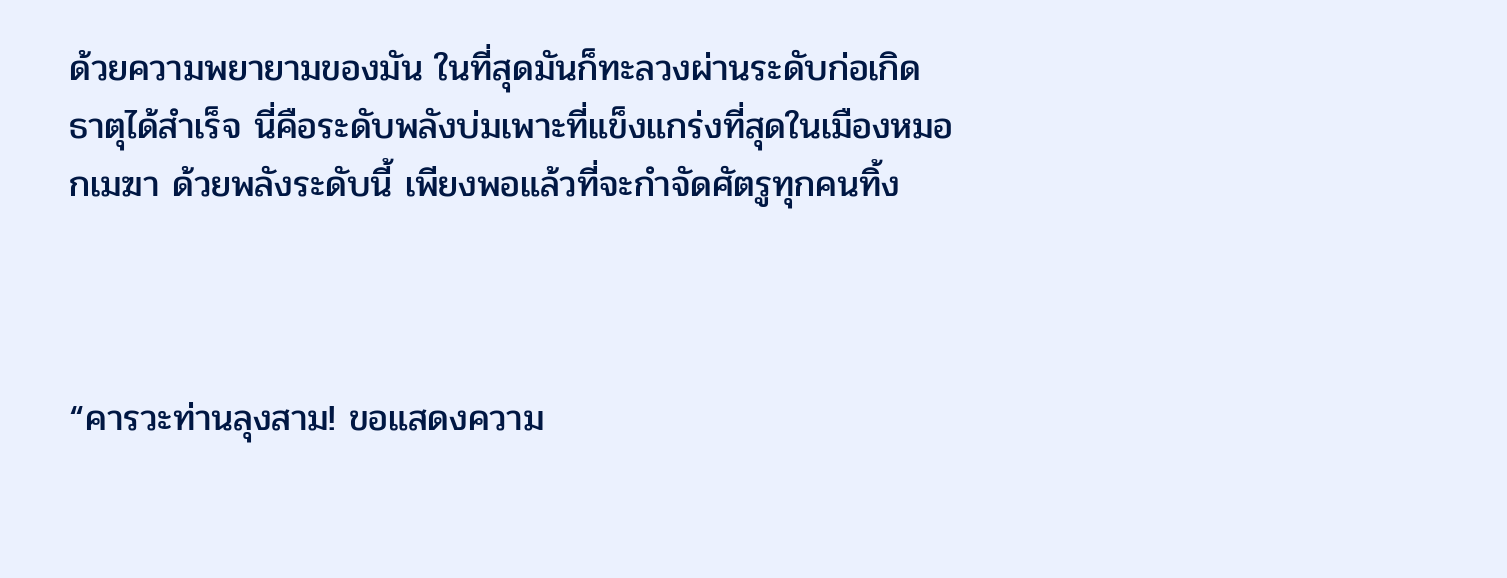ด้วยความพยายามของมัน ในที่สุดมันก็ทะลวงผ่านระดับก่อเกิดธาตุได้สำเร็จ นี่คือระดับพลังบ่มเพาะที่แข็งแกร่งที่สุดในเมืองหมอกเมฆา ด้วยพลังระดับนี้ เพียงพอแล้วที่จะกำจัดศัตรูทุกคนทิ้ง



“คารวะท่านลุงสาม! ขอแสดงความ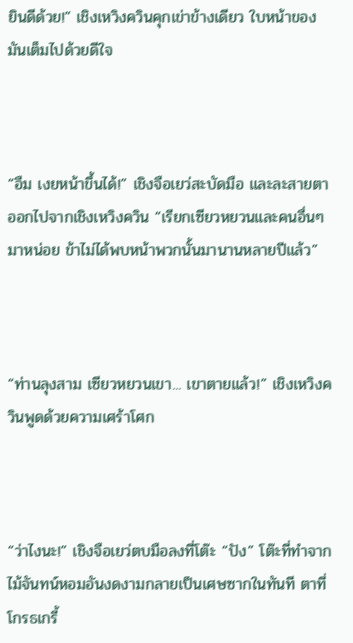ยินดีด้วย!” เชิงเหวิงควินคุกเข่าข้างเดียว ใบหน้าของมันเต็มไปด้วยดีใจ



“อืม เงยหน้าขึ้นได้!” เชิงจือเยว่สะบัดมือ และละสายตาออกไปจากเชิงเหวิงควิน “เรียกเซียวหยวนและคนอื่นๆมาหน่อย ข้าไม่ได้พบหน้าพวกนั้นมานานหลายปีแล้ว”



“ท่านลุงสาม เซียวหยวนเขา... เขาตายแล้ว!” เชิงเหวิงควินพูดด้วยความเศร้าโศก



“ว่าไงนะ!” เชิงจือเยว่ตบมือลงที่โต๊ะ “ปัง” โต๊ะที่ทำจากไม้จันทน์หอมอันงดงามกลายเป็นเศษซากในทันที ตาที่โกรธเกรี้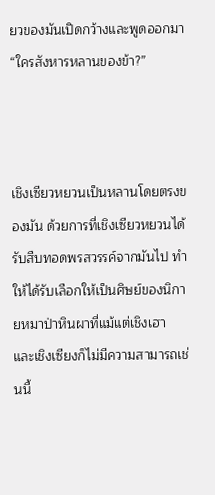ยวของมันเปิดกว้างและพูดออกมา “ใครสังหารหลานของข้า?”



เชิงเซียวหยวนเป็นหลานโดยตรงของมัน ด้วยการที่เชิงเซียวหยวนได้รับสืบทอดพรสวรรค์จากมันไป ทำให้ได้รับเลือกให้เป็นศิษย์ของนิกายหมาป่าหินผาที่แม้แต่เชิงเฮา และเชิงเซียงก็ไม่มีความสามารถเช่นนี้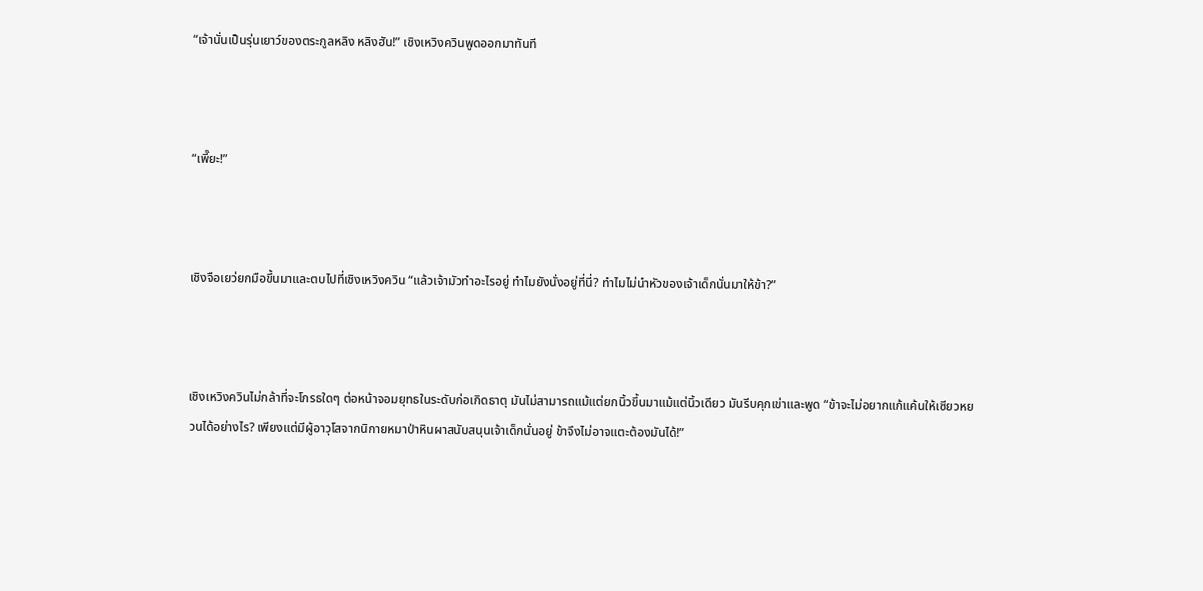“เจ้านั่นเป็นรุ่นเยาว์ของตระกูลหลิง หลิงฮัน!” เชิงเหวิงควินพูดออกมาทันที



“เพี๊ยะ!”



เชิงจือเยว่ยกมือขึ้นมาและตบไปที่เชิงเหวิงควิน “แล้วเจ้ามัวทำอะไรอยู่ ทำไมยังนั่งอยู่ที่นี่? ทำไมไม่นำหัวของเจ้าเด็กนั่นมาให้ข้า?”



เชิงเหวิงควินไม่กล้าที่จะโกรธใดๆ ต่อหน้าจอมยุทธในระดับก่อเกิดธาตุ มันไม่สามารถแม้แต่ยกนิ้วขึ้นมาแม้แต่นิ้วเดียว มันรีบคุกเข่าและพูด “ข้าจะไม่อยากแก้แค้นให้เซียวหยวนได้อย่างไร? เพียงแต่มีผู้อาวุโสจากนิกายหมาป่าหินผาสนับสนุนเจ้าเด็กนั่นอยู่ ข้าจึงไม่อาจแตะต้องมันได้!”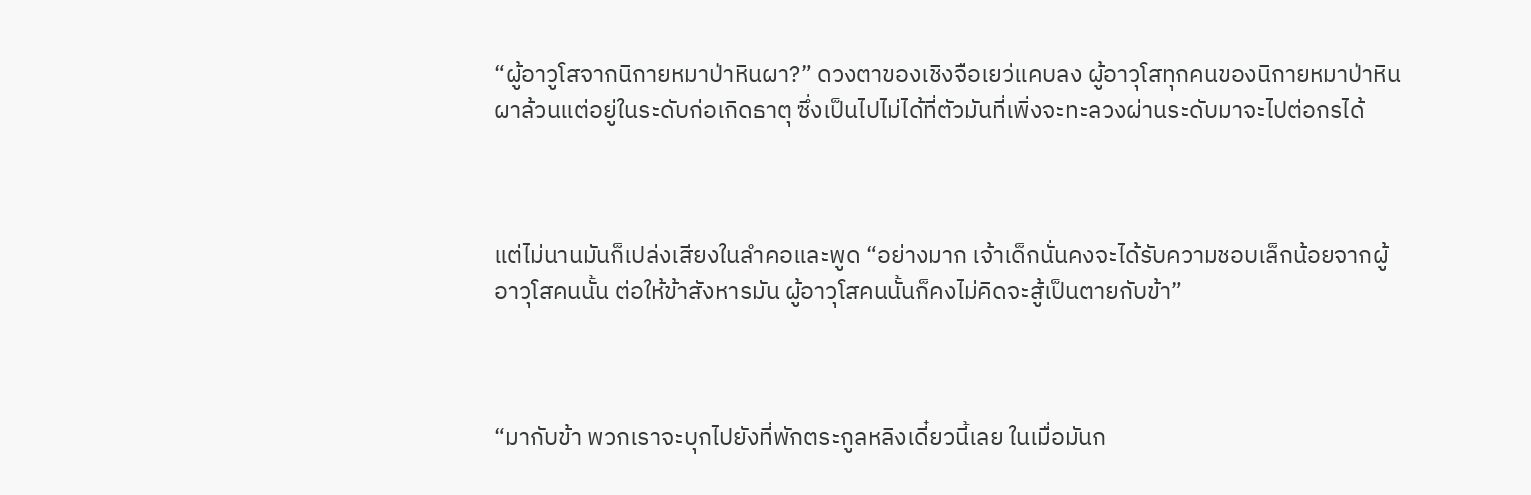“ผู้อาวูโสจากนิกายหมาป่าหินผา?” ดวงตาของเชิงจือเยว่แคบลง ผู้อาวุโสทุกคนของนิกายหมาป่าหินผาล้วนแต่อยู่ในระดับก่อเกิดธาตุ ซึ่งเป็นไปไม่ได้ที่ตัวมันที่เพิ่งจะทะลวงผ่านระดับมาจะไปต่อกรได้



แต่ไม่นานมันก็เปล่งเสียงในลำคอและพูด “อย่างมาก เจ้าเด็กนั่นคงจะได้รับความชอบเล็กน้อยจากผู้อาวุโสคนนั้น ต่อให้ข้าสังหารมัน ผู้อาวุโสคนนั้นก็คงไม่คิดจะสู้เป็นตายกับข้า”



“มากับข้า พวกเราจะบุกไปยังที่พักตระกูลหลิงเดี๋ยวนี้เลย ในเมื่อมันก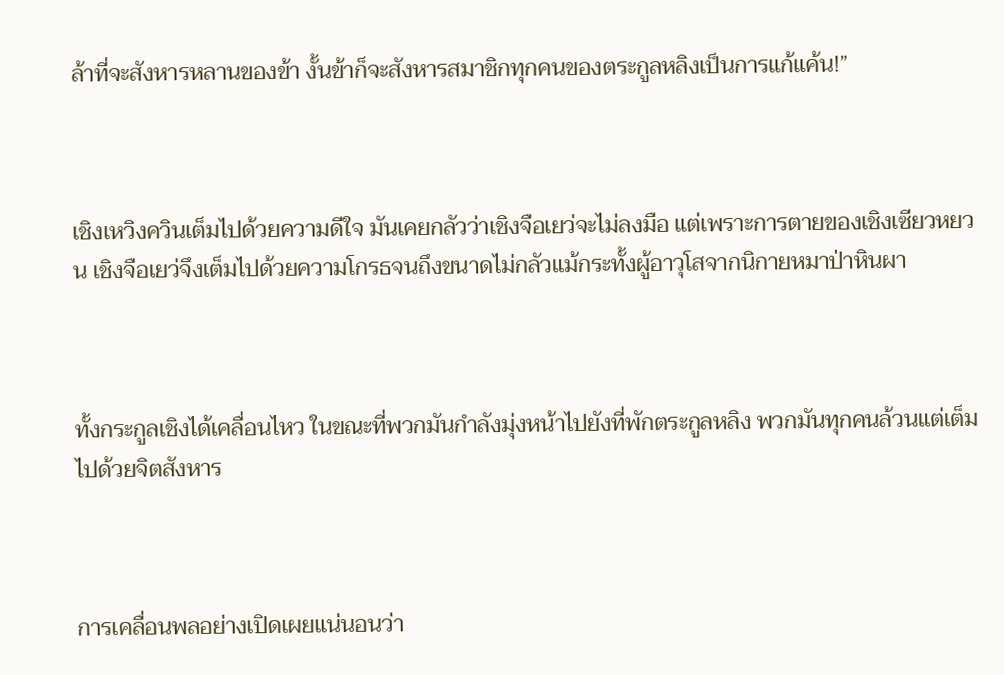ล้าที่จะสังหารหลานของข้า งั้นข้าก็จะสังหารสมาชิกทุกคนของตระกูลหลิงเป็นการแก้แค้น!”



เชิงเหวิงควินเต็มไปด้วยความดีใจ มันเคยกลัวว่าเชิงจือเยว่จะไม่ลงมือ แต่เพราะการตายของเชิงเซียวหยวน เชิงจือเยว่จึงเต็มไปด้วยความโกรธจนถึงขนาดไม่กลัวแม้กระทั้งผู้อาวุโสจากนิกายหมาป่าหินผา



ทั้งกระกูลเชิงได้เคลื่อนไหว ในขณะที่พวกมันกำลังมุ่งหน้าไปยังที่พักตระกูลหลิง พวกมันทุกคนล้วนแต่เต็มไปด้วยจิตสังหาร



การเคลื่อนพลอย่างเปิดเผยแน่นอนว่า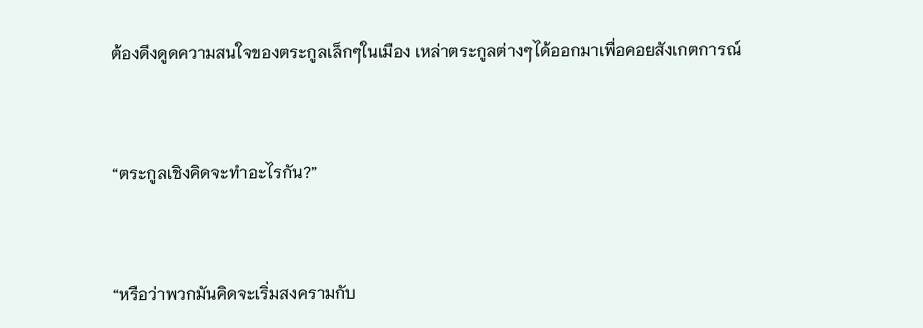ต้องดึงดูดความสนใจของตระกูลเล็กๆในเมือง เหล่าตระกูลต่างๆได้ออกมาเพื่อคอยสังเกตการณ์



“ตระกูลเชิงคิดจะทำอะไรกัน?”



“หรือว่าพวกมันคิดจะเริ่มสงครามกับ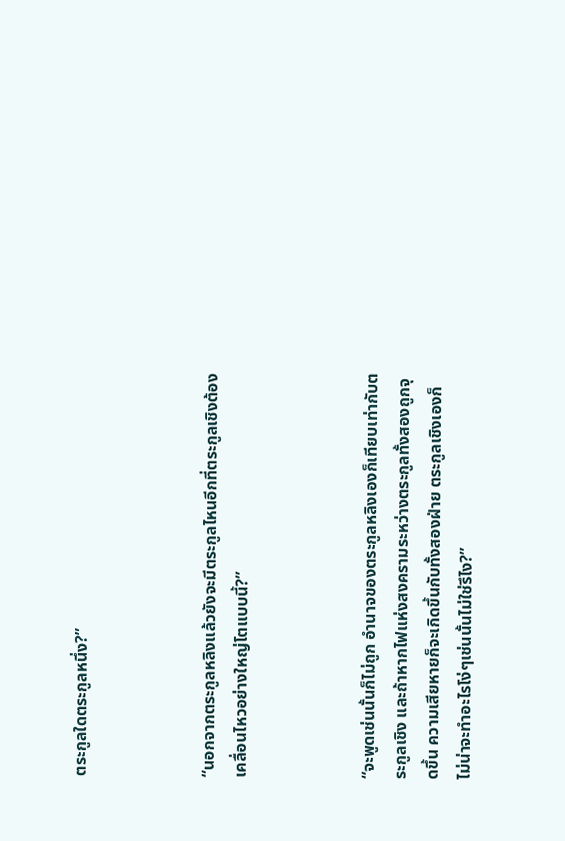ตระกูลใดตระกูลหนึ่ง?”



“นอกจากตระกูลหลิงแล้วยังจะมีตระกูลไหนอีกที่ตระกูลเชิงต้องเคลื่อนไหวอย่างใหญ่โตแบบนี้?”



“จะพูดเช่นนั้นก็ไม่ถูก อำนาจของตระกูลหลิงเองก็เทียบเท่ากับตระกูลเชิง และถ้าหากไฟแห่งสงครามระหว่างตระกูลทั้งสองถูกจุดขึ้น ความเสียหายก็จะเกิดขึ้นกับทั้งสองฝ่าย ตระกูลเชิงเองก็ไม่น่าจะทำอะไรโง่ๆเช่นนั้นไม่ใช่รึไง?”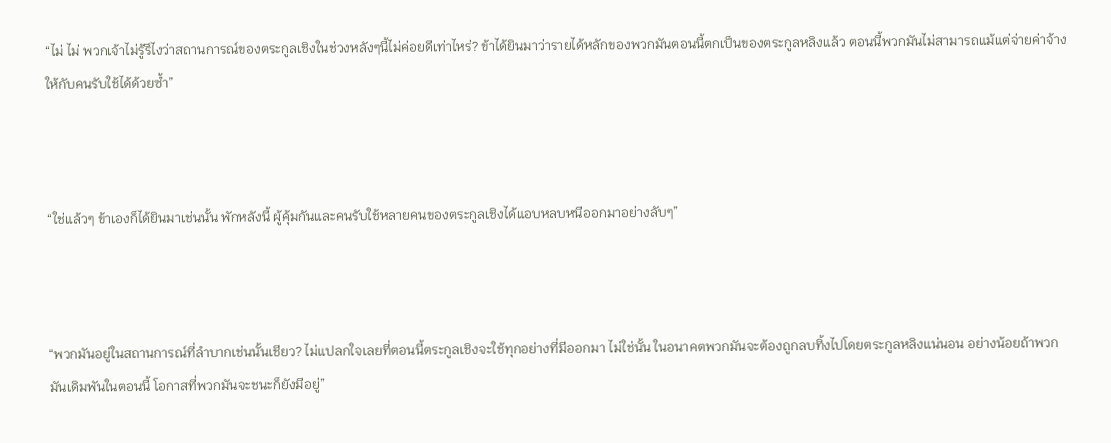“ไม่ ไม่ พวกเจ้าไม่รู้รึไงว่าสถานการณ์ของตระกูลเชิงในช่วงหลังๆนี้ไม่ค่อยดีเท่าไหร่? ข้าได้ยินมาว่ารายได้หลักของพวกมันตอนนี้ตกเป็นของตระกูลหลิงแล้ว ตอนนี้พวกมันไม่สามารถแม้แต่จ่ายค่าจ้างให้กับคนรับใช้ได้ด้วยซ้ำ”



“ใช่แล้วๆ ข้าเองก็ได้ยินมาเช่นนั้น พักหลังนี้ ผู้คุ้มกันและคนรับใช้หลายคนของตระกูลเชิงได้แอบหลบหนีออกมาอย่างลับๆ”



“พวกมันอยู่ในสถานการณ์ที่ลำบากเช่นนั้นเชียว? ไม่แปลกใจเลยที่ตอนนี้ตระกูลเชิงจะใช้ทุกอย่างที่มีออกมา ไม่ใช่นั้น ในอนาคตพวกมันจะต้องถูกลบทิ้งไปโดยตระกูลหลิงแน่นอน อย่างน้อยถ้าพวกมันเดิมพันในตอนนี้ โอกาสที่พวกมันจะชนะก็ยังมีอยู่”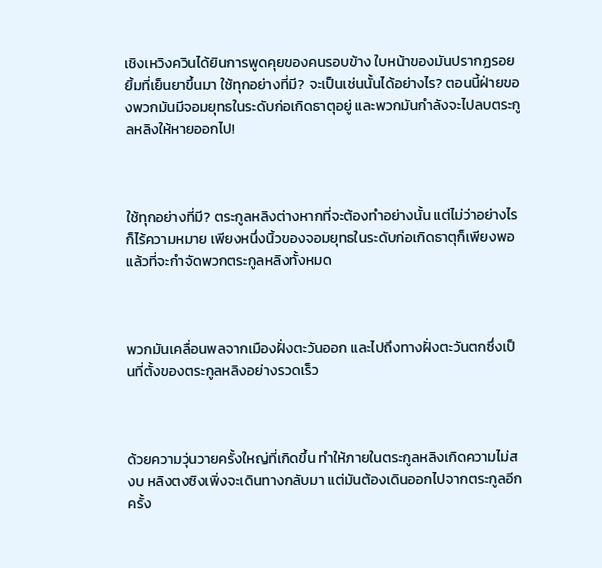เชิงเหวิงควินได้ยินการพูดคุยของคนรอบข้าง ใบหน้าของมันปรากฏรอยยิ้มที่เย็นยาขึ้นมา ใช้ทุกอย่างที่มี? จะเป็นเช่นนั้นได้อย่างไร? ตอนนี้ฝ่ายของพวกมันมีจอมยุทธในระดับก่อเกิดธาตุอยู่ และพวกมันกำลังจะไปลบตระกูลหลิงให้หายออกไป!



ใช้ทุกอย่างที่มี? ตระกูลหลิงต่างหากที่จะต้องทำอย่างนั้น แต่ไม่ว่าอย่างไรก็ไร้ความหมาย เพียงหนึ่งนิ้วของจอมยุทธในระดับก่อเกิดธาตุก็เพียงพอแล้วที่จะกำจัดพวกตระกูลหลิงทั้งหมด



พวกมันเคลื่อนพลจากเมืองฝั่งตะวันออก และไปถึงทางฝั่งตะวันตกซึ่งเป็นที่ตั้งของตระกูลหลิงอย่างรวดเร็ว



ด้วยความวุ่นวายครั้งใหญ่ที่เกิดขึ้น ทำให้ภายในตระกูลหลิงเกิดความไม่สงบ หลิงตงซิงเพิ่งจะเดินทางกลับมา แต่มันต้องเดินออกไปจากตระกูลอีกครั้ง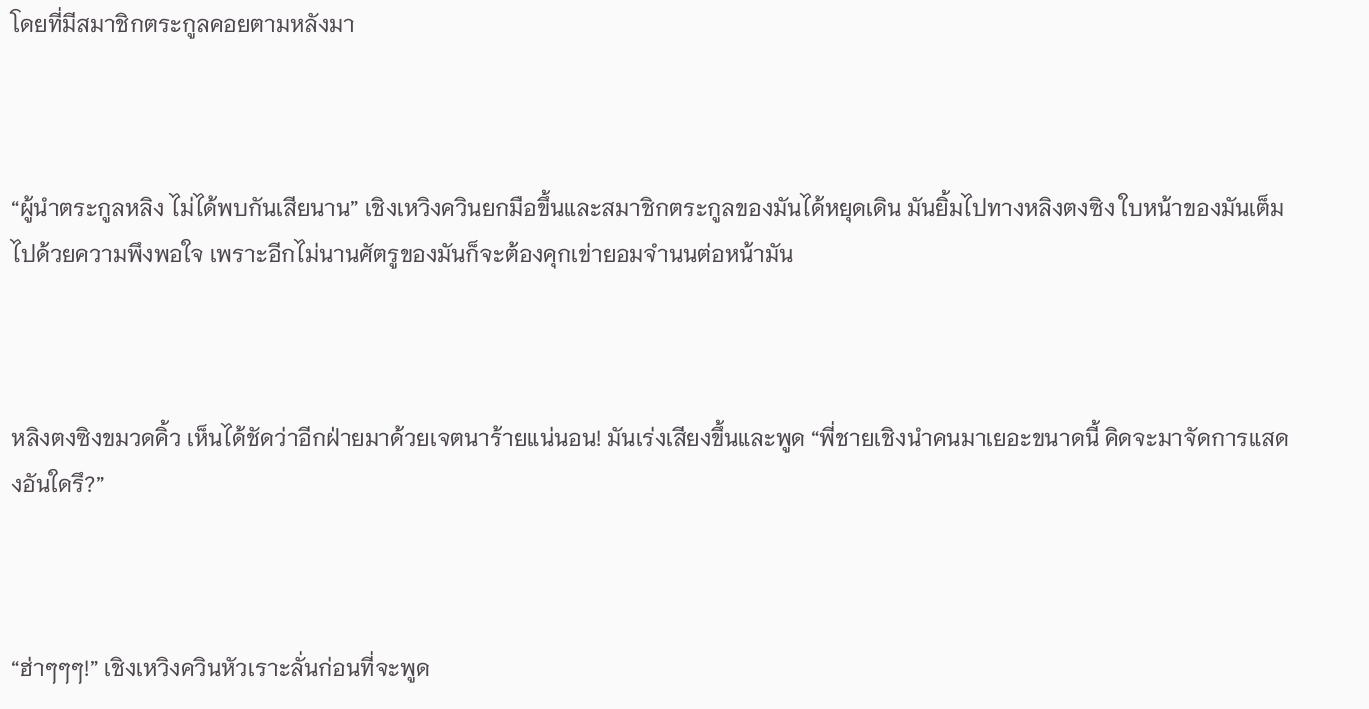โดยที่มีสมาชิกตระกูลคอยตามหลังมา



“ผู้นำตระกูลหลิง ไม่ได้พบกันเสียนาน” เชิงเหวิงควินยกมือขึ้นและสมาชิกตระกูลของมันได้หยุดเดิน มันยิ้มไปทางหลิงตงซิง ใบหน้าของมันเต็มไปด้วยความพึงพอใจ เพราะอีกไม่นานศัตรูของมันก็จะต้องคุกเข่ายอมจำนนต่อหน้ามัน



หลิงตงซิงขมวดคิ้ว เห็นได้ชัดว่าอีกฝ่ายมาด้วยเจตนาร้ายแน่นอน! มันเร่งเสียงขึ้นและพูด “พี่ชายเชิงนำคนมาเยอะขนาดนี้ คิดจะมาจัดการแสดงอันใดรึ?”



“ฮ่าๆๆๆ!” เชิงเหวิงควินหัวเราะลั่นก่อนที่จะพูด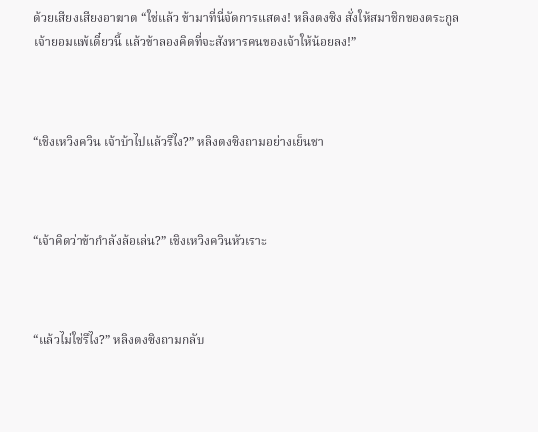ด้วยเสียงเสียงอาฆาต “ใช่แล้ว ข้ามาที่นี่จัดการแสดง! หลิงตงซิง สั่งให้สมาชิกของตระกูลเจ้ายอมแพ้เดี๋ยวนี้ แล้วข้าลองคิดที่จะสังหารคนของเจ้าให้น้อยลง!”



“เชิงเหวิงควิน เจ้าบ้าไปแล้วรึไง?” หลิงตงซิงถามอย่างเย็นชา



“เจ้าคิดว่าข้ากำลังล้อเล่น?” เชิงเหวิงควินหัวเราะ



“แล้วไม่ใช่รึไง?” หลิงตงซิงถามกลับ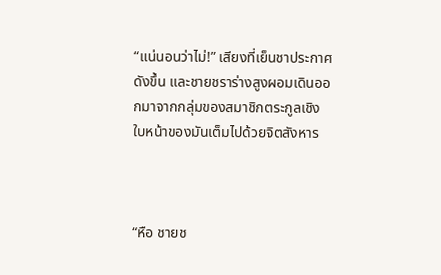“แน่นอนว่าไม่!” เสียงที่เย็นชาประกาศดังขึ้น และชายชราร่างสูงผอมเดินออกมาจากกลุ่มของสมาชิกตระกูลเชิง ใบหน้าของมันเต็มไปด้วยจิตสังหาร



“หือ ชายช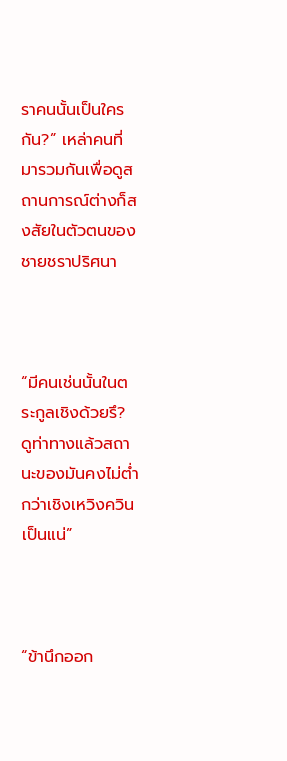ราคนนั้นเป็นใครกัน?” เหล่าคนที่มารวมกันเพื่อดูสถานการณ์ต่างก็สงสัยในตัวตนของชายชราปริศนา



“มีคนเช่นนั้นในตระกูลเชิงด้วยรึ? ดูท่าทางแล้วสถานะของมันคงไม่ต่ำกว่าเชิงเหวิงควินเป็นแน่”



“ข้านึกออก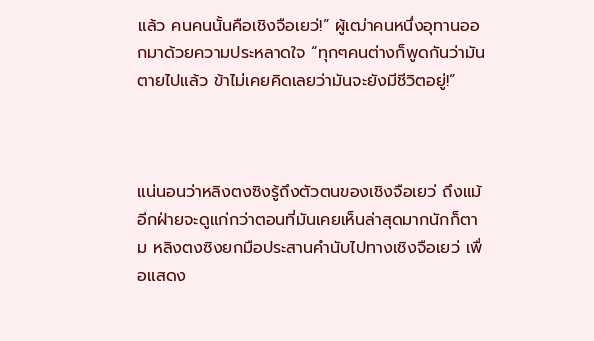แล้ว คนคนนั้นคือเชิงจือเยว่!” ผู้เฒ่าคนหนึ่งอุทานออกมาด้วยความประหลาดใจ “ทุกๆคนต่างก็พูดกันว่ามันตายไปแล้ว ข้าไม่เคยคิดเลยว่ามันจะยังมีชีวิตอยู่!”



แน่นอนว่าหลิงตงซิงรู้ถึงตัวตนของเชิงจือเยว่ ถึงแม้อีกฝ่ายจะดูแก่กว่าตอนที่มันเคยเห็นล่าสุดมากนักก็ตาม หลิงตงซิงยกมือประสานคำนับไปทางเชิงจือเยว่ เพื่อแสดง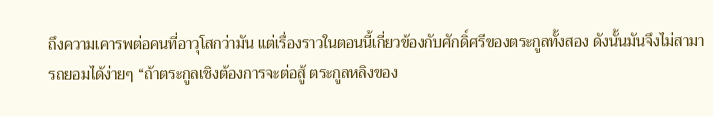ถึงความเคารพต่อคนที่อาวุโสกว่ามัน แต่เรื่องราวในตอนนี้เกี่ยวข้องกับศักดิ์ศรีของตระกูลทั้งสอง ดังนั้นมันจึงไม่สามารถยอมได้ง่ายๆ “ถ้าตระกูลเชิงต้องการจะต่อสู้ ตระกูลหลิงของ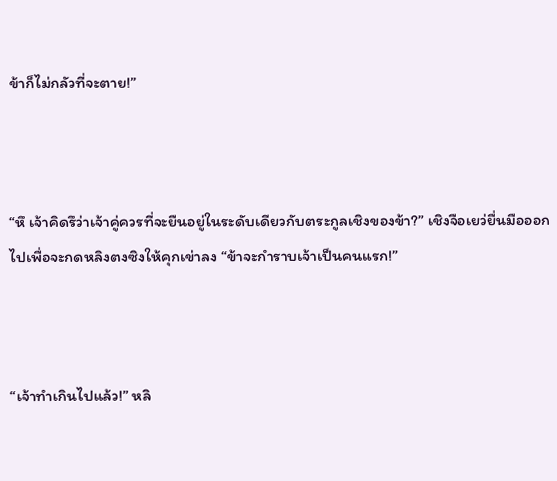ข้าก็ไม่กลัวที่จะตาย!”



“หึ เจ้าคิดรึว่าเจ้าคู่ควรที่จะยืนอยู่ในระดับเดียวกับตระกูลเชิงของข้า?” เชิงจือเยว่ยื่นมือออกไปเพื่อจะกดหลิงตงซิงให้คุกเข่าลง “ข้าจะกำราบเจ้าเป็นคนแรก!”



“เจ้าทำเกินไปแล้ว!” หลิ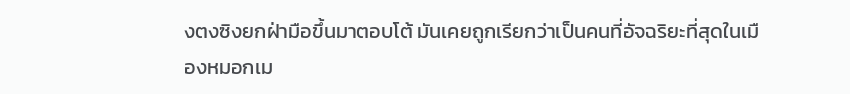งตงซิงยกฝ่ามือขึ้นมาตอบโต้ มันเคยถูกเรียกว่าเป็นคนที่อัจฉริยะที่สุดในเมืองหมอกเม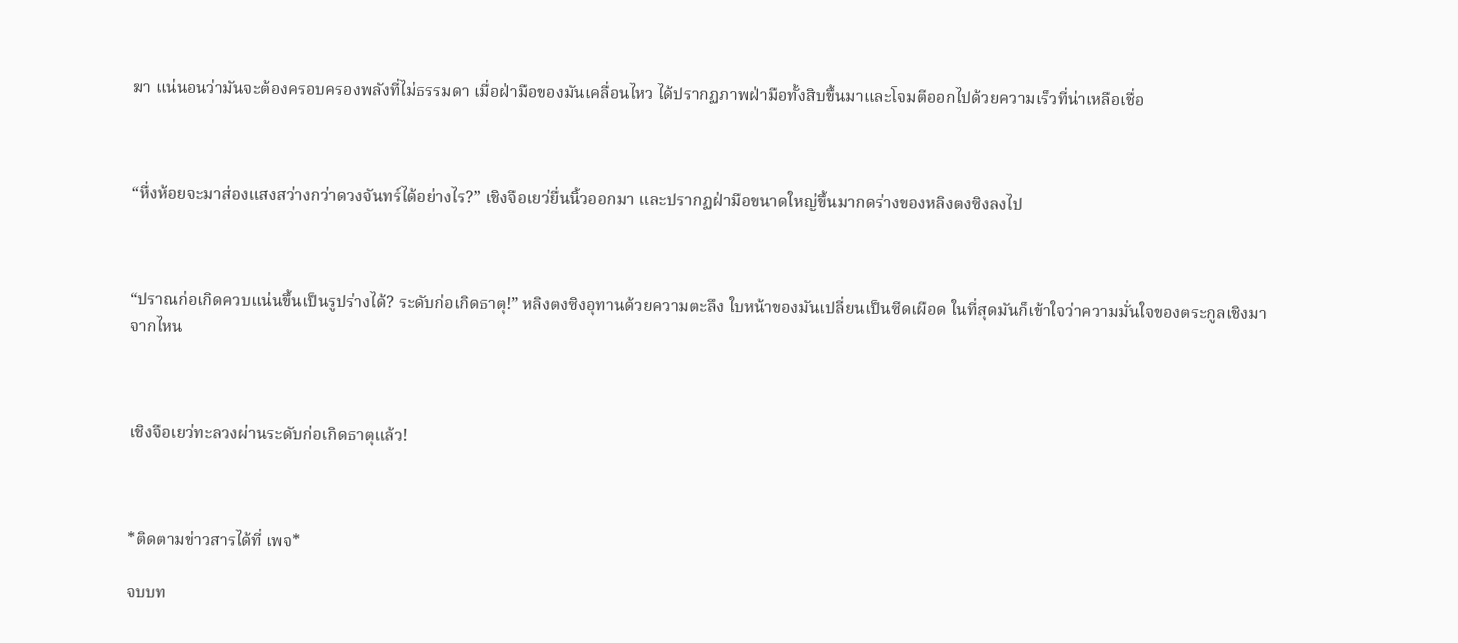ฆา แน่นอนว่ามันจะต้องครอบครองพลังที่ไม่ธรรมดา เมื่อฝ่ามือของมันเคลื่อนไหว ได้ปรากฏภาพฝ่ามือทั้งสิบขึ้นมาและโจมตีออกไปด้วยความเร็วที่น่าเหลือเชื่อ



“หื่งห้อยจะมาส่องแสงสว่างกว่าดวงจันทร์ได้อย่างไร?” เชิงจือเยว่ยื่นนิ้วออกมา และปรากฏฝ่ามือขนาดใหญ่ขึ้นมากดร่างของหลิงตงซิงลงไป



“ปราณก่อเกิดควบแน่นขึ้นเป็นรูปร่างได้? ระดับก่อเกิดธาตุ!” หลิงตงซิงอุทานด้วยความตะลึง ใบหน้าของมันเปลี่ยนเป็นซีดเผือด ในที่สุดมันก็เข้าใจว่าความมั่นใจของตระกูลเชิงมาจากไหน



เชิงจือเยว่ทะลวงผ่านระดับก่อเกิดธาตุแล้ว!



*ติดตามข่าวสารได้ที่ เพจ*

จบบท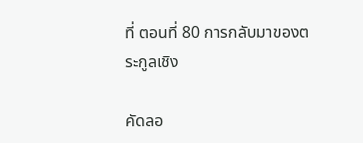ที่ ตอนที่ 80 การกลับมาของตระกูลเชิง

คัดลอ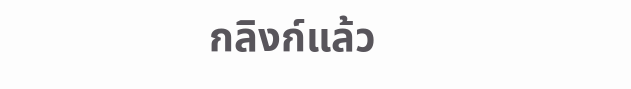กลิงก์แล้ว